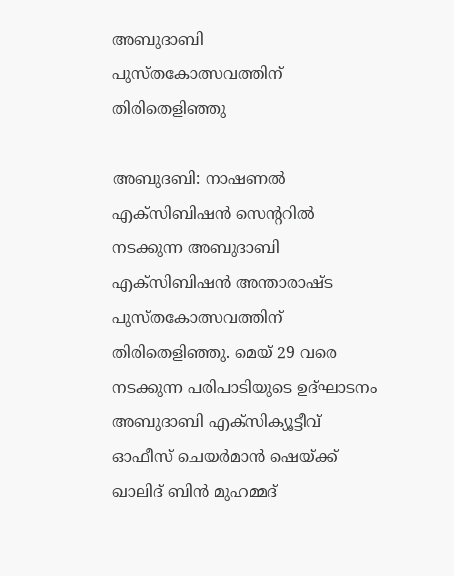അബുദാബി പുസ്‌തകോത്സവത്തിന്‌ തിരിതെളിഞ്ഞു

അബുദബി: നാഷണല്‍ എക്‌സിബിഷന്‍ സെന്ററില്‍ നടക്കുന്ന അബുദാബി എക്‌സിബിഷന്‍ അന്താരാഷ്ട പുസ്‌തകോത്സവത്തിന്‌ തിരിതെളിഞ്ഞു. മെയ്‌ 29 വരെ നടക്കുന്ന പരിപാടിയുടെ ഉദ്‌ഘാടനം അബുദാബി എക്‌സിക്യൂട്ടീവ്‌ ഓഫീസ്‌ ചെയര്‍മാന്‍ ഷെയ്‌ക്ക്‌ ഖാലിദ്‌ ബിന്‍ മുഹമ്മദ്‌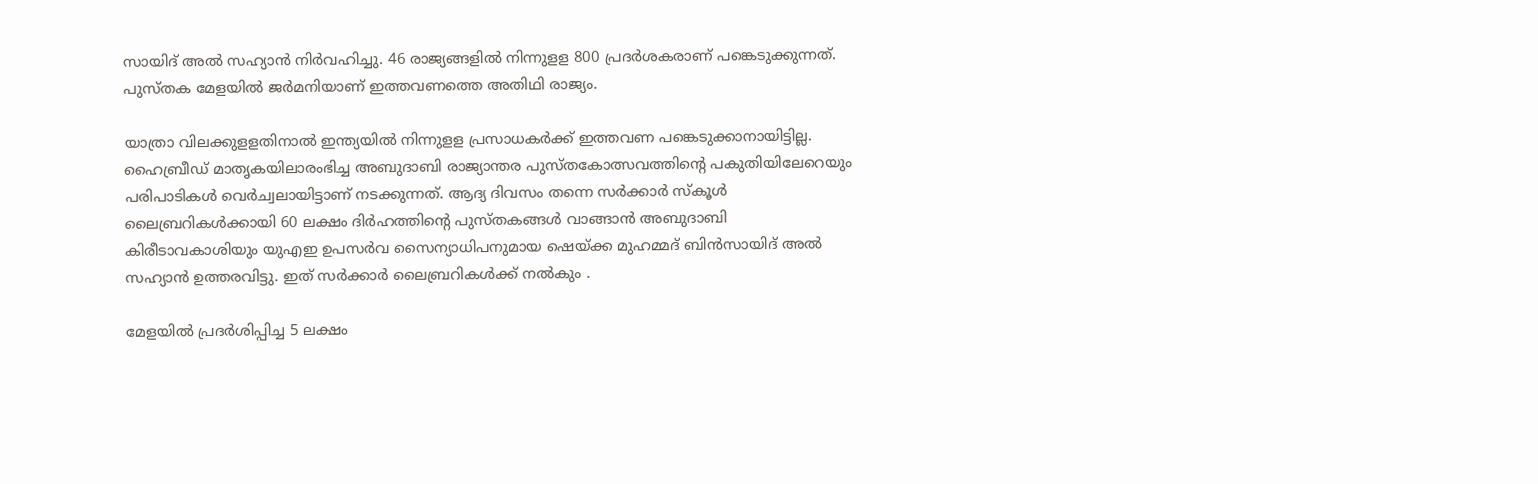സായിദ്‌ അല്‍ സഹ്യാന്‍ നിര്‍വഹിച്ചു. 46 രാജ്യങ്ങളില്‍ നിന്നുളള 800 പ്രദര്‍ശകരാണ്‌ പങ്കെടുക്കുന്നത്‌. പുസ്‌തക മേളയില്‍ ജര്‍മനിയാണ്‌ ഇത്തവണത്തെ അതിഥി രാജ്യം.

യാത്രാ വിലക്കുളളതിനാല്‍ ഇന്ത്യയില്‍ നിന്നുളള പ്രസാധകര്‍ക്ക്‌ ഇത്തവണ പങ്കെടുക്കാനായിട്ടില്ല. ഹൈബ്രീഡ്‌ മാതൃകയിലാരംഭിച്ച അബുദാബി രാജ്യാന്തര പുസ്‌തകോത്സവത്തിന്റെ പകുതിയിലേറെയും പരിപാടികള്‍ വെര്‍ച്വലായിട്ടാണ്‌ നടക്കുന്നത്‌. ആദ്യ ദിവസം തന്നെ സര്‍ക്കാര്‍ സ്‌കൂള്‍ ലൈബ്രറികള്‍ക്കായി 60 ലക്ഷം ദിര്‍ഹത്തിന്റെ പുസ്‌തകങ്ങള്‍ വാങ്ങാന്‍ അബുദാബി കിരീടാവകാശിയും യുഎഇ ഉപസര്‍വ സൈന്യാധിപനുമായ ഷെയ്‌ക്ക മുഹമ്മദ്‌ ബിന്‍സായിദ്‌ അല്‍ സഹ്യാന്‍ ഉത്തരവിട്ടു. ഇത്‌ സര്‍ക്കാര്‍ ലൈബ്രറികള്‍ക്ക്‌ നല്‍കും .

മേളയില്‍ പ്രദര്‍ശിപ്പിച്ച 5 ലക്ഷം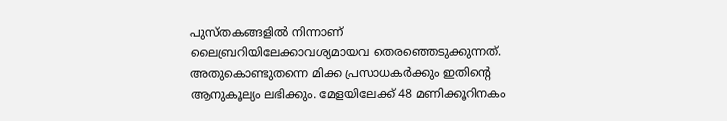പുസ്‌തകങ്ങളില്‍ നിന്നാണ്‌ ലൈബ്രറിയിലേക്കാവശ്യമായവ തെരഞ്ഞെടുക്കുന്നത്‌. അതുകൊണ്ടുതന്നെ മിക്ക പ്രസാധകര്‍ക്കും ഇതിന്‍റെ ആനുകൂല്യം ലഭിക്കും. മേളയിലേക്ക്‌ 48 മണിക്കൂറിനകം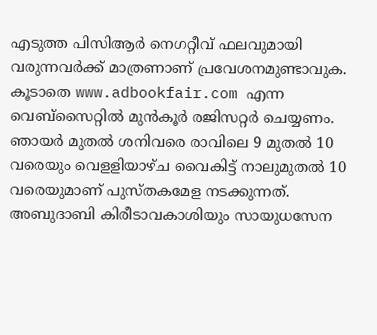എടുത്ത പിസിആര്‍ നെഗറ്റീവ്‌ ഫലവുമായി വരുന്നവര്‍ക്ക്‌ മാത്രണാണ്‌ പ്രവേശനമുണ്ടാവുക. കൂടാതെ www.adbookfair.com എന്ന വെബ്‌സൈറ്റില്‍ മുന്‍കൂര്‍ രജിസറ്റര്‍ ചെയ്യണം. ഞായര്‍ മുതല്‍ ശനിവരെ രാവിലെ 9 മുതല്‍ 10 വരെയും വെളളിയാഴ്‌ച വൈകിട്ട്‌ നാലുമുതല്‍ 10 വരെയുമാണ്‌ പുസ്‌തകമേള നടക്കുന്നത്‌. അബുദാബി കിരീടാവകാശിയും സായുധസേന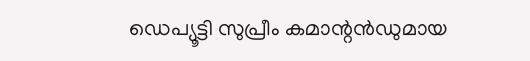ഡെപ്യൂട്ടി സുപ്രീം കമാന്റന്‍ഡുമായ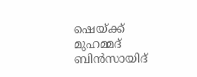ഷെയ്‌ക്ക്‌ മുഹമ്മദ്‌ ബിന്‍സായിദ്‌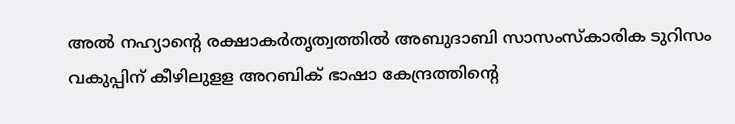അല്‍ നഹ്യാന്റെ രക്ഷാകര്‍തൃത്വത്തില്‍ അബുദാബി സാസംസ്‌കാരിക ടുറിസം വകുപ്പിന്‌ കീഴിലുളള അറബിക്‌ ഭാഷാ കേന്ദ്രത്തിന്റെ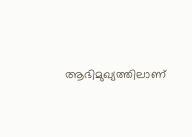ആഭിമുഖ്യത്തിലാണ്‌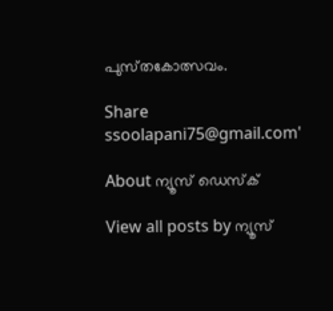പുസ്‌തകോത്സവം.

Share
ssoolapani75@gmail.com'

About ന്യൂസ് ഡെസ്ക്

View all posts by ന്യൂസ്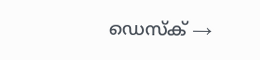ഡെസ്ക് →